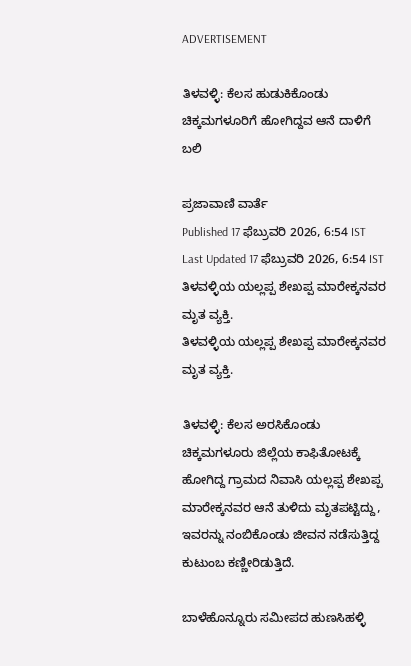ADVERTISEMENT

ತಿಳವಳ್ಳಿ: ಕೆಲಸ ಹುಡುಕಿಕೊಂಡು ಚಿಕ್ಕಮಗಳೂರಿಗೆ ಹೋಗಿದ್ದವ ಆನೆ ದಾಳಿಗೆ ಬಲಿ

ಪ್ರಜಾವಾಣಿ ವಾರ್ತೆ
Published 17 ಫೆಬ್ರುವರಿ 2026, 6:54 IST
Last Updated 17 ಫೆಬ್ರುವರಿ 2026, 6:54 IST
ತಿಳವಳ್ಳಿಯ ಯಲ್ಲಪ್ಪ ಶೇಖಪ್ಪ ಮಾರೇಕ್ಕನವರ ಮೃತ ವ್ಯಕ್ತಿ.
ತಿಳವಳ್ಳಿಯ ಯಲ್ಲಪ್ಪ ಶೇಖಪ್ಪ ಮಾರೇಕ್ಕನವರ ಮೃತ ವ್ಯಕ್ತಿ.

ತಿಳವಳ್ಳಿ: ಕೆಲಸ ಅರಸಿಕೊಂಡು ಚಿಕ್ಕಮಗಳೂರು ಜಿಲ್ಲೆಯ ಕಾಫಿತೋಟಕ್ಕೆ ಹೋಗಿದ್ದ ಗ್ರಾಮದ ನಿವಾಸಿ ಯಲ್ಲಪ್ಪ ಶೇಖಪ್ಪ ಮಾರೇಕ್ಕನವರ ಆನೆ ತುಳಿದು ಮೃತಪಟ್ಟಿದ್ದು, ಇವರನ್ನು ನಂಬಿಕೊಂಡು ಜೀವನ ನಡೆಸುತ್ತಿದ್ದ ಕುಟುಂಬ ಕಣ್ಣೀರಿಡುತ್ತಿದೆ.

ಬಾಳೆಹೊನ್ನೂರು ಸಮೀಪದ ಹುಣಸಿಹಳ್ಳಿ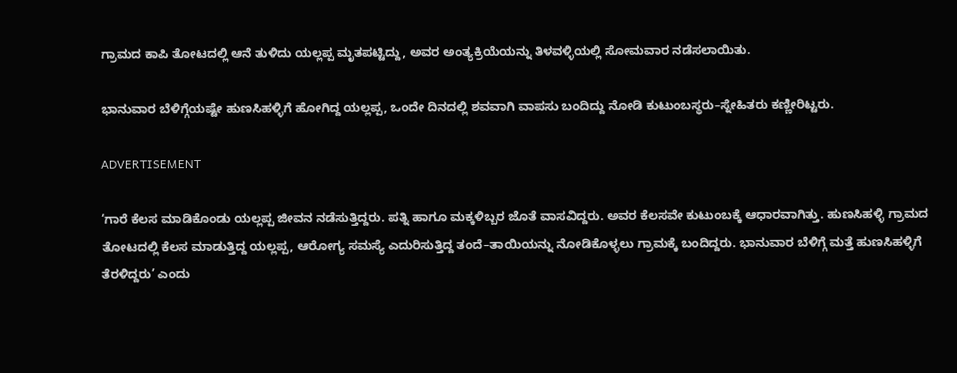ಗ್ರಾಮದ ಕಾಪಿ ತೋಟದಲ್ಲಿ ಆನೆ ತುಳಿದು ಯಲ್ಲಪ್ಪ ಮೃತಪಟ್ಟಿದ್ದು, ಅವರ ಅಂತ್ಯಕ್ರಿಯೆಯನ್ನು ತಿಳವಳ್ಳಿಯಲ್ಲಿ ಸೋಮವಾರ ನಡೆಸಲಾಯಿತು.

ಭಾನುವಾರ ಬೆಳಿಗ್ಗೆಯಷ್ಟೇ ಹುಣಸಿಹಳ್ಳಿಗೆ ಹೋಗಿದ್ದ ಯಲ್ಲಪ್ಪ, ಒಂದೇ ದಿನದಲ್ಲಿ ಶವವಾಗಿ ವಾಪಸು ಬಂದಿದ್ದು ನೋಡಿ ಕುಟುಂಬಸ್ಥರು–ಸ್ನೇಹಿತರು ಕಣ್ಣೀರಿಟ್ಟರು.

ADVERTISEMENT

‘ಗಾರೆ ಕೆಲಸ ಮಾಡಿಕೊಂಡು ಯಲ್ಲಪ್ಪ ಜೀವನ ನಡೆಸುತ್ತಿದ್ದರು. ಪತ್ನಿ ಹಾಗೂ ಮಕ್ಕಳಿಬ್ಬರ ಜೊತೆ ವಾಸವಿದ್ದರು. ಅವರ ಕೆಲಸವೇ ಕುಟುಂಬಕ್ಕೆ ಆಧಾರವಾಗಿತ್ತು. ಹುಣಸಿಹಳ್ಳಿ ಗ್ರಾಮದ ತೋಟದಲ್ಲಿ ಕೆಲಸ ಮಾಡುತ್ತಿದ್ದ ಯಲ್ಲಪ್ಪ, ಆರೋಗ್ಯ ಸಮಸ್ಯೆ ಎದುರಿಸುತ್ತಿದ್ದ ತಂದೆ–ತಾಯಿಯನ್ನು ನೋಡಿಕೊಳ್ಳಲು ಗ್ರಾಮಕ್ಕೆ ಬಂದಿದ್ದರು. ಭಾನುವಾರ ಬೆಳಿಗ್ಗೆ ಮತ್ತೆ ಹುಣಸಿಹಳ್ಳಿಗೆ ತೆರಳಿದ್ದರು’ ಎಂದು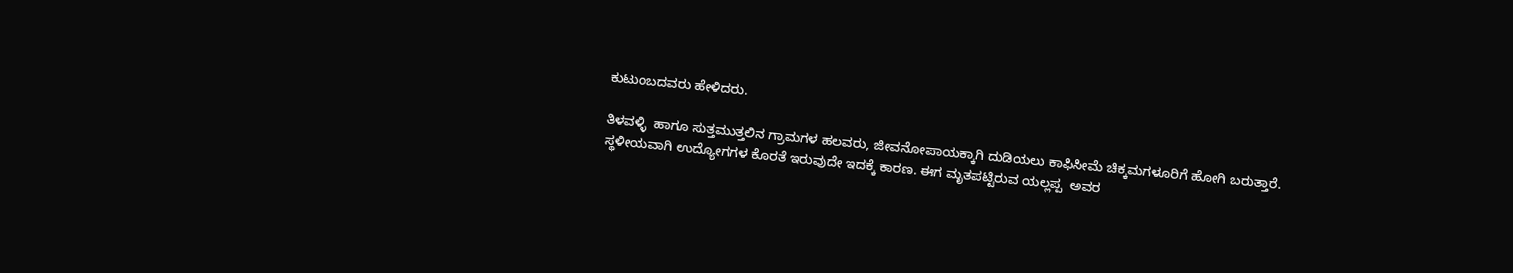ಕುಟುಂಬದವರು ಹೇಳಿದರು.

ತಿಳವಳ್ಳಿ  ಹಾಗೂ ಸುತ್ತಮುತ್ತಲಿನ ಗ್ರಾಮಗಳ ಹಲವರು, ಜೀವನೋಪಾಯಕ್ಕಾಗಿ ದುಡಿಯಲು ಕಾಫಿಸೀಮೆ ಚಿಕ್ಕಮಗಳೂರಿಗೆ ಹೋಗಿ ಬರುತ್ತಾರೆ. ಸ್ಥಳೀಯವಾಗಿ ಉದ್ಯೋಗಗಳ ಕೊರತೆ ಇರುವುದೇ ಇದಕ್ಕೆ ಕಾರಣ. ಈಗ ಮೃತಪಟ್ಟಿರುವ ಯಲ್ಲಪ್ಪ  ಅವರ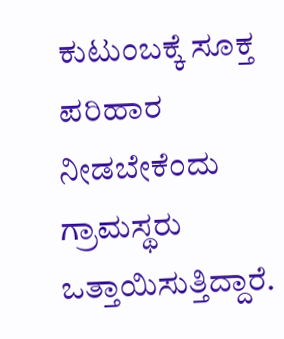ಕುಟುಂಬಕ್ಕೆ ಸೂಕ್ತ ಪರಿಹಾರ ನೀಡಬೇಕೆಂದು ಗ್ರಾಮಸ್ಥರು ಒತ್ತಾಯಿಸುತ್ತಿದ್ದಾರೆ.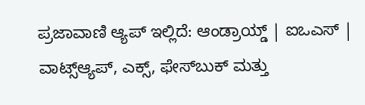ಪ್ರಜಾವಾಣಿ ಆ್ಯಪ್ ಇಲ್ಲಿದೆ: ಆಂಡ್ರಾಯ್ಡ್ | ಐಒಎಸ್ | ವಾಟ್ಸ್ಆ್ಯಪ್, ಎಕ್ಸ್, ಫೇಸ್‌ಬುಕ್ ಮತ್ತು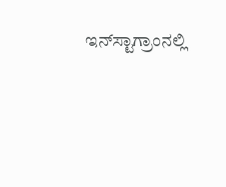ಇನ್‌ಸ್ಟಾಗ್ರಾಂನಲ್ಲಿ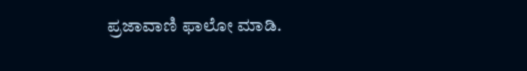ಪ್ರಜಾವಾಣಿ ಫಾಲೋ ಮಾಡಿ.